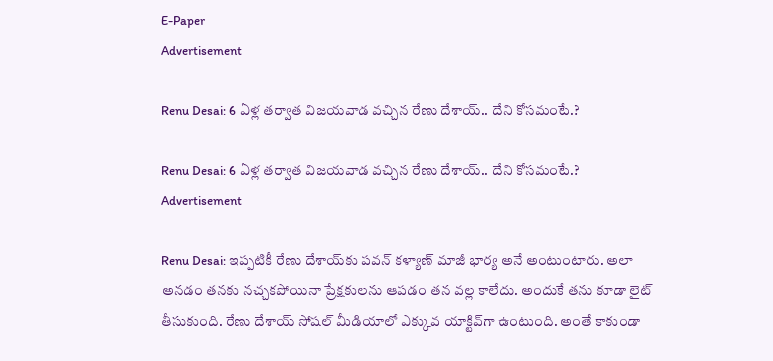E-Paper
Advertisement

Renu Desai: 6 ఏళ్ల తర్వాత విజయవాడ వచ్చిన రేణు దేశాయ్.. దేని కోసమంటే.?

Renu Desai: 6 ఏళ్ల తర్వాత విజయవాడ వచ్చిన రేణు దేశాయ్.. దేని కోసమంటే.?
Advertisement

Renu Desai: ఇప్పటికీ రేణు దేశాయ్‌కు పవన్ కళ్యాణ్ మాజీ భార్య అనే అంటుంటారు. అలా అనడం తనకు నచ్చకపోయినా ప్రేక్షకులను ఆపడం తన వల్ల కాలేదు. అందుకే తను కూడా లైట్ తీసుకుంది. రేణు దేశాయ్ సోషల్ మీడియాలో ఎక్కువ యాక్టివ్‌గా ఉంటుంది. అంతే కాకుండా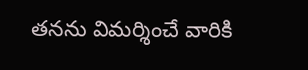తనను విమర్శించే వారికి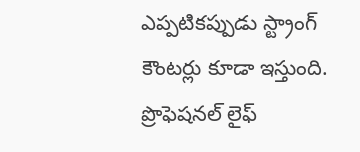ఎప్పటికప్పుడు స్ట్రాంగ్ కౌంటర్లు కూడా ఇస్తుంది. ప్రొఫెషనల్ లైఫ్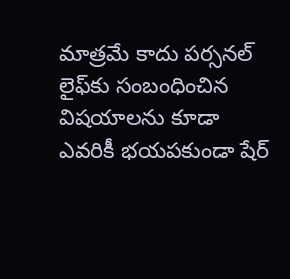మాత్రమే కాదు పర్సనల్ లైఫ్‌కు సంబంధించిన విషయాలను కూడా ఎవరికీ భయపకుండా షేర్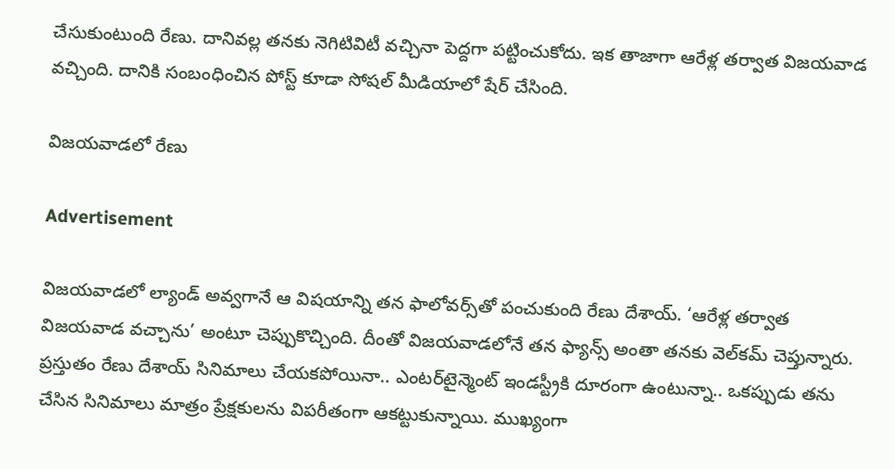చేసుకుంటుంది రేణు. దానివల్ల తనకు నెగిటివిటీ వచ్చినా పెద్దగా పట్టించుకోదు. ఇక తాజాగా ఆరేళ్ల తర్వాత విజయవాడ వచ్చింది. దానికి సంబంధించిన పోస్ట్ కూడా సోషల్ మీడియాలో షేర్ చేసింది.

విజయవాడలో రేణు

Advertisement

విజయవాడలో ల్యాండ్ అవ్వగానే ఆ విషయాన్ని తన ఫాలోవర్స్‌తో పంచుకుంది రేణు దేశాయ్. ‘ఆరేళ్ల తర్వాత విజయవాడ వచ్చాను’ అంటూ చెప్పుకొచ్చింది. దీంతో విజయవాడలోనే తన ఫ్యాన్స్ అంతా తనకు వెల్‌కమ్ చెప్తున్నారు. ప్రస్తుతం రేణు దేశాయ్ సినిమాలు చేయకపోయినా.. ఎంటర్‌టైన్మెంట్ ఇండస్ట్రీకి దూరంగా ఉంటున్నా.. ఒకప్పుడు తను చేసిన సినిమాలు మాత్రం ప్రేక్షకులను విపరీతంగా ఆకట్టుకున్నాయి. ముఖ్యంగా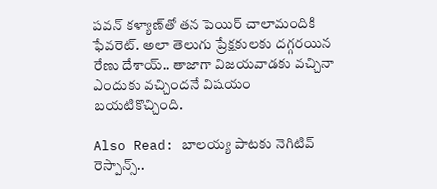పవన్ కళ్యాణ్‌తో తన పెయిర్ చాలామందికి ఫేవరెట్. అలా తెలుగు ప్రేక్షకులకు దగ్గరయిన రేణు దేశాయ్.. తాజాగా విజయవాడకు వచ్చినా ఎందుకు వచ్చిందనే విషయం బయటికొచ్చింది.

Also Read: బాలయ్య పాటకు నెగిటివ్ రెస్పాన్స్..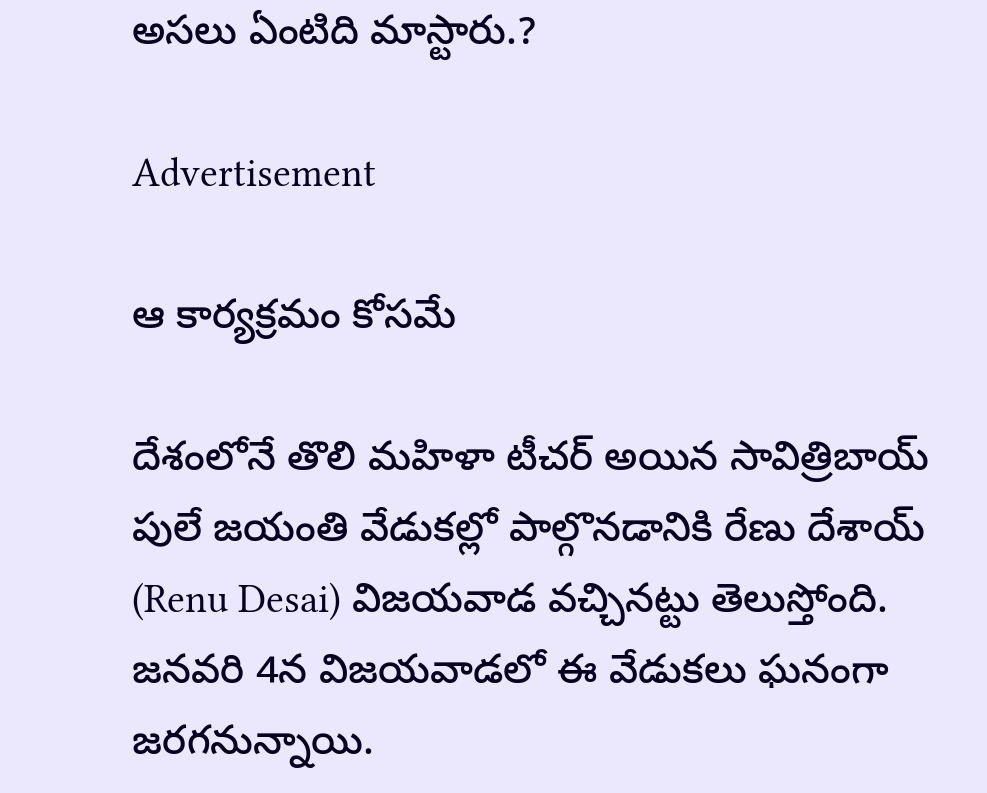అసలు ఏంటిది మాస్టారు.?

Advertisement

ఆ కార్యక్రమం కోసమే

దేశంలోనే తొలి మహిళా టీచర్ అయిన సావిత్రిబాయ్ పులే జయంతి వేడుకల్లో పాల్గొనడానికి రేణు దేశాయ్ (Renu Desai) విజయవాడ వచ్చినట్టు తెలుస్తోంది. జనవరి 4న విజయవాడలో ఈ వేడుకలు ఘనంగా జరగనున్నాయి.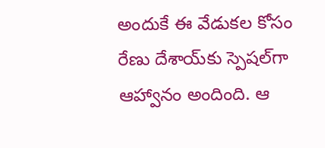అందుకే ఈ వేడుకల కోసం రేణు దేశాయ్‌కు స్పెషల్‌గా ఆహ్వానం అందింది. ఆ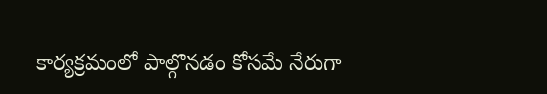కార్యక్రమంలో పాల్గొనడం కోసమే నేరుగా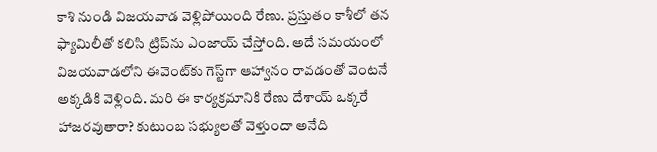కాశి నుండి విజయవాడ వెళ్లిపోయింది రేణు. ప్రస్తుతం కాశీలో తన ఫ్యామిలీతో కలిసి ట్రిప్‌ను ఎంజాయ్ చేస్తోంది. అదే సమయంలో విజయవాడలోని ఈవెంట్‌కు గెస్ట్‌గా ఆహ్వానం రావడంతో వెంటనే అక్కడికి వెళ్లింది. మరి ఈ కార్యక్రమానికి రేణు దేశాయ్ ఒక్కరే హాజరవుతారా? కుటుంబ సభ్యులతో వెళ్తుందా అనేది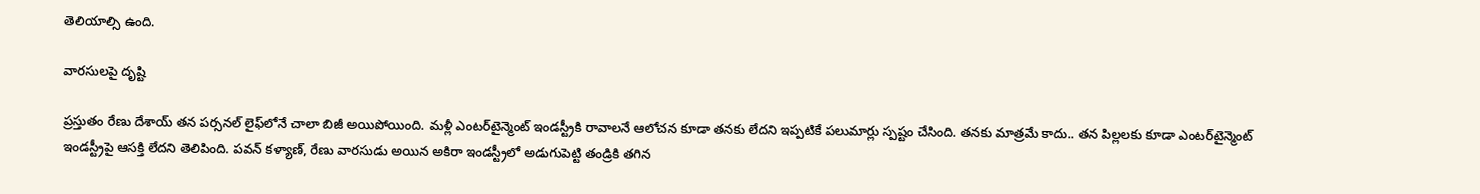తెలియాల్సి ఉంది.

వారసులపై దృష్టి

ప్రస్తుతం రేణు దేశాయ్ తన పర్సనల్ లైఫ్‌లోనే చాలా బిజీ అయిపోయింది. మళ్లీ ఎంటర్‌టైన్మెంట్ ఇండస్ట్రీకి రావాలనే ఆలోచన కూడా తనకు లేదని ఇప్పటికే పలుమార్లు స్పష్టం చేసింది. తనకు మాత్రమే కాదు.. తన పిల్లలకు కూడా ఎంటర్‌టైన్మెంట్ ఇండస్ట్రీపై ఆసక్తి లేదని తెలిపింది. పవన్ కళ్యాణ్, రేణు వారసుడు అయిన అకిరా ఇండస్ట్రీలో అడుగుపెట్టి తండ్రికి తగిన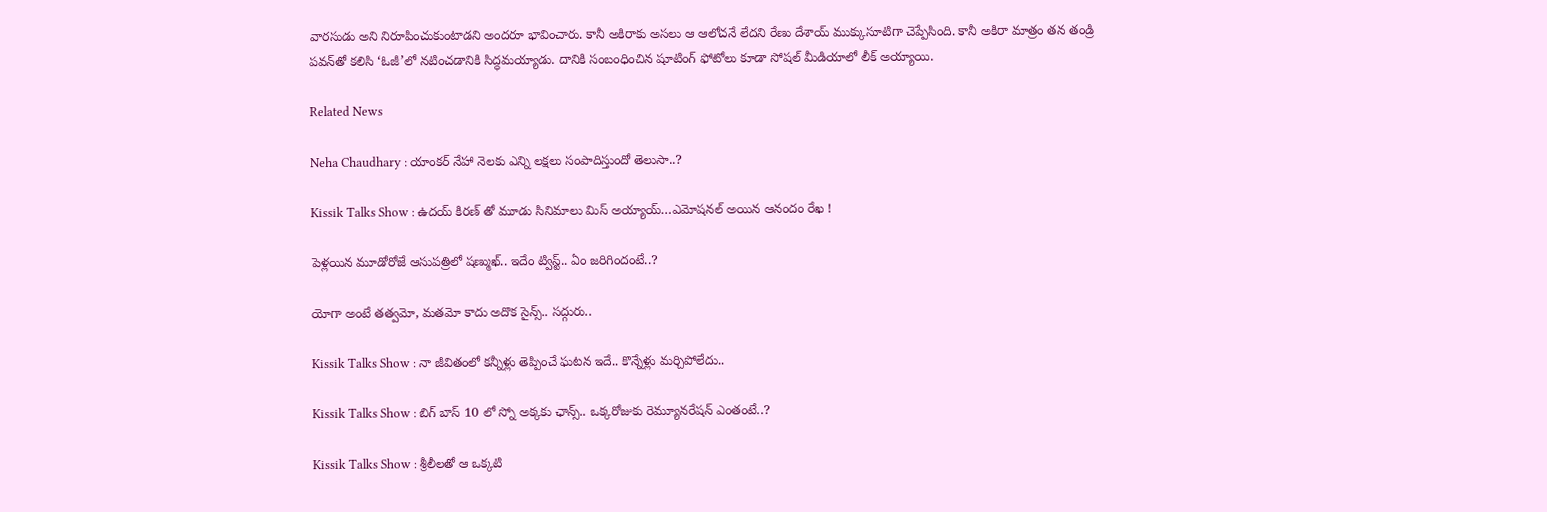వారసుడు అని నిరూపించుకుంటాడని అందరూ భావించారు. కానీ అకిరాకు అసలు ఆ ఆలోచనే లేదని రేణు దేశాయ్ ముక్కుసూటిగా చెప్పేసింది. కానీ అకిరా మాత్రం తన తండ్రి పవన్‌తో కలిసి ‘ఓజీ’లో నటించడానికి సిద్ధమయ్యాడు. దానికి సంబంధించిన షూటింగ్ ఫోటోలు కూడా సోషల్ మీడియాలో లీక్ అయ్యాయి.

Related News

Neha Chaudhary : యాంకర్ నేహా నెలకు ఎన్ని లక్షలు సంపాదిస్తుందో తెలుసా..?

Kissik Talks Show : ఉదయ్ కిరణ్ తో మూడు సినిమాలు మిస్ అయ్యాయ్…ఎమోషనల్ అయిన ఆనందం రేఖ !

పెళ్లయిన మూడోరోజే ఆసుపత్రిలో షణ్ముఖ్.. ఇదేం ట్విస్ట్.. ఏం జరిగిందంటే..?

యోగా అంటే తత్వమో, మతమో కాదు అదొక సైన్స్.. సద్గురు..

Kissik Talks Show : నా జీవితంలో కన్నీళ్లు తెప్పించే ఘటన ఇదే.. కొన్నేళ్లు మర్చిపోలేదు..

Kissik Talks Show : బిగ్ బాస్ 10 లో స్నో అక్కకు ఛాన్స్.. ఒక్కరోజుకు రెమ్యూనరేషన్ ఎంతంటే..?

Kissik Talks Show : శ్రీలీలతో ఆ ఒక్కటి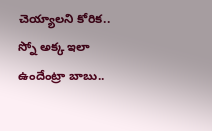చెయ్యాలని కోరిక.. స్నో అక్క ఇలా ఉందేంట్రా బాబు..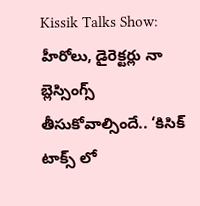Kissik Talks Show: హీరోలు, డైరెక్టర్లు నా బ్లెస్సింగ్స్ తీసుకోవాల్సిందే.. ‘కిసిక్ టాక్స్ లో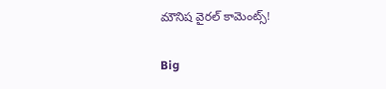మౌనిష వైరల్ కామెంట్స్!

Big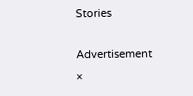Stories

Advertisement
×